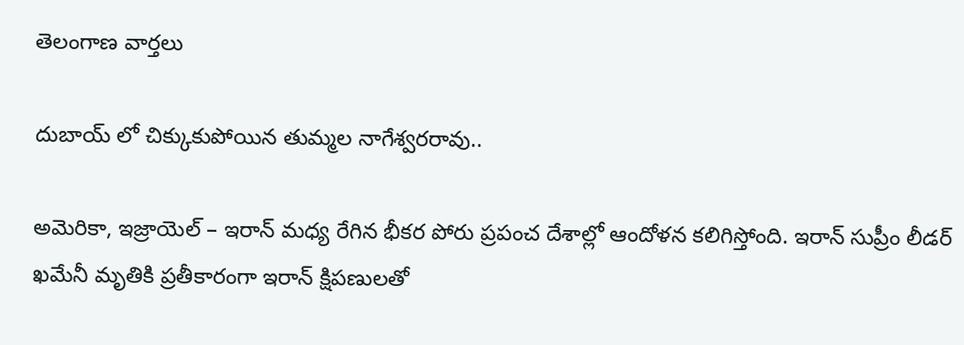తెలంగాణ వార్తలు

దుబాయ్ లో చిక్కుకుపోయిన తుమ్మల నాగేశ్వరరావు..

అమెరికా, ఇజ్రాయెల్ – ఇరాన్ మధ్య రేగిన భీకర పోరు ప్రపంచ దేశాల్లో ఆందోళన కలిగిస్తోంది. ఇరాన్ సుప్రీం లీడర్ ఖమేనీ మృతికి ప్రతీకారంగా ఇరాన్ క్షిపణులతో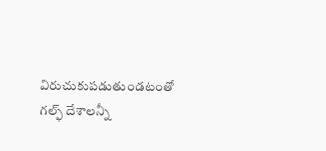విరుచుకుపడుతుండటంతో గల్ఫ్ దేశాలన్నీ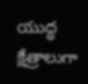యుద్ధ క్షేత్రాలుగా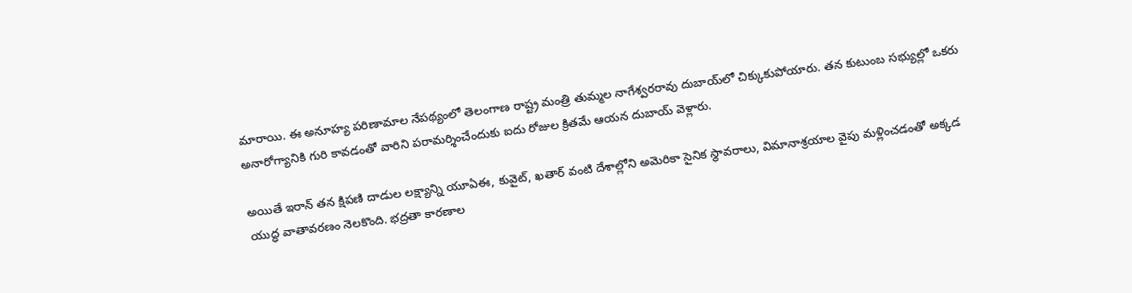మారాయి. ఈ అనూహ్య పరిణామాల నేపథ్యంలో తెలంగాణ రాష్ట్ర మంత్రి తుమ్మల నాగేశ్వరరావు దుబాయ్‌లో చిక్కుకుపోయారు. తన కుటుంబ సభ్యుల్లో ఒకరు అనారోగ్యానికి గురి కావడంతో వారిని పరామర్శించేందుకు ఐదు రోజుల క్రితమే ఆయన దుబాయ్ వెళ్లారు.

అయితే ఇరాన్ తన క్షిపణి దాడుల లక్ష్యాన్ని యూఏఈ, కువైట్, ఖతార్ వంటి దేశాల్లోని అమెరికా సైనిక స్థావరాలు, విమానాశ్రయాల వైపు మళ్లించడంతో అక్కడ యుద్ధ వాతావరణం నెలకొంది. భద్రతా కారణాల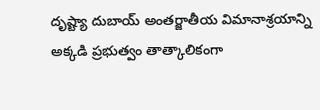దృష్ట్యా దుబాయ్ అంతర్జాతీయ విమానాశ్రయాన్ని అక్కడి ప్రభుత్వం తాత్కాలికంగా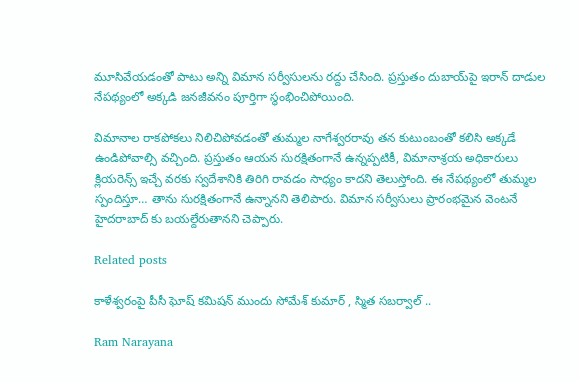మూసివేయడంతో పాటు అన్ని విమాన సర్వీసులను రద్దు చేసింది. ప్రస్తుతం దుబాయ్‌పై ఇరాన్ దాడుల నేపథ్యంలో అక్కడి జనజీవనం పూర్తిగా స్థంభించిపోయింది.

విమానాల రాకపోకలు నిలిచిపోవడంతో తుమ్మల నాగేశ్వరరావు తన కుటుంబంతో కలిసి అక్కడే ఉండిపోవాల్సి వచ్చింది. ప్రస్తుతం ఆయన సురక్షితంగానే ఉన్నప్పటికీ, విమానాశ్రయ అధికారులు క్లియరెన్స్ ఇచ్చే వరకు స్వదేశానికి తిరిగి రావడం సాధ్యం కాదని తెలుస్తోంది. ఈ నేపథ్యంలో తుమ్మల స్పందిస్తూ… తాను సురక్షితంగానే ఉన్నానని తెలిపారు. విమాన సర్వీసులు ప్రారంభమైన వెంటనే హైదరాబాద్ కు బయల్దేరుతానని చెప్పారు.

Related posts

కాళేశ్వరంపై పీసీ ఘోష్ కమిషన్ ముందు సోమేశ్ కుమార్ , స్మిత సబర్వాల్ ..

Ram Narayana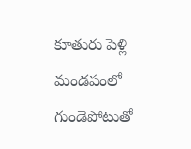కూతురు పెళ్లి మండపంలో గుండెపోటుతో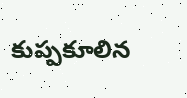కుప్పకూలిన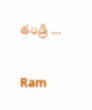తండ్రి …

Ram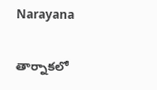Narayana

తార్నాకలో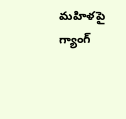మహిళపై గ్యాంగ్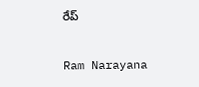రేప్

Ram Narayana